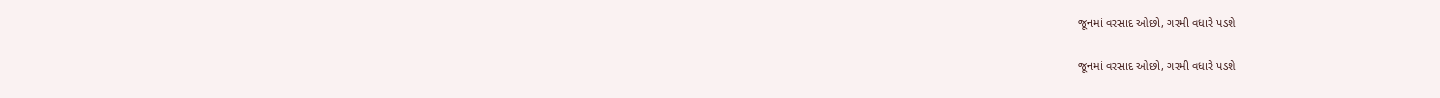જૂનમાં વરસાદ ઓછો, ગરમી વધારે પડશે

જૂનમાં વરસાદ ઓછો, ગરમી વધારે પડશે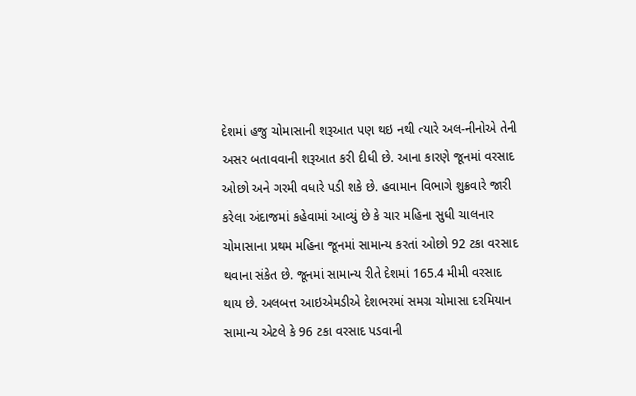દેશમાં હજુ ચોમાસાની શરૂઆત પણ થઇ નથી ત્યારે અલ-નીનોએ તેની અસર બતાવવાની શરૂઆત કરી દીધી છે. આના કારણે જૂનમાં વરસાદ ઓછો અને ગરમી વધારે પડી શકે છે. હવામાન વિભાગે શુક્રવારે જારી કરેલા અંદાજમાં કહેવામાં આવ્યું છે કે ચાર મહિના સુધી ચાલનાર ચોમાસાના પ્રથમ મહિના જૂનમાં સામાન્ય કરતાં ઓછો 92 ટકા વરસાદ થવાના સંકેત છે. જૂનમાં સામાન્ય રીતે દેશમાં 165.4 મીમી વરસાદ થાય છે. અલબત્ત આઇએમડીએ દેશભરમાં સમગ્ર ચોમાસા દરમિયાન સામાન્ય એટલે કે 96 ટકા વરસાદ પડવાની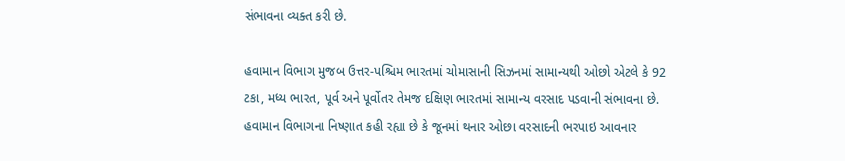સંભાવના વ્યક્ત કરી છે.

હવામાન વિભાગ મુજબ ઉત્તર-પશ્ચિમ ભારતમાં ચોમાસાની સિઝનમાં સામાન્યથી ઓછો એટલે કે 92 ટકા, મધ્ય ભારત, પૂર્વ અને પૂર્વોતર તેમજ દક્ષિણ ભારતમાં સામાન્ય વરસાદ પડવાની સંભાવના છે. હવામાન વિભાગના નિષ્ણાત કહી રહ્યા છે કે જૂનમાં થનાર ઓછા વરસાદની ભરપાઇ આવનાર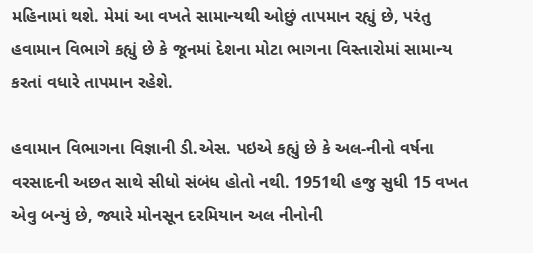મહિનામાં થશે. મેમાં આ વખતે સામાન્યથી ઓછું તાપમાન રહ્યું છે, પરંતુ હવામાન વિભાગે કહ્યું છે કે જૂનમાં દેશના મોટા ભાગના વિસ્તારોમાં સામાન્ય કરતાં વધારે તાપમાન રહેશે.

હવામાન વિભાગના વિજ્ઞાની ડી.એસ. પઇએ કહ્યું છે કે અલ-નીનો વર્ષના વરસાદની અછત સાથે સીધો સંબંધ હોતો નથી. 1951થી હજુ સુધી 15 વખત એવુ બન્યું છે, જ્યારે મોનસૂન દરમિયાન અલ નીનોની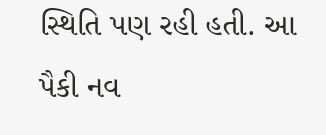સ્થિતિ પણ રહી હતી. આ પૈકી નવ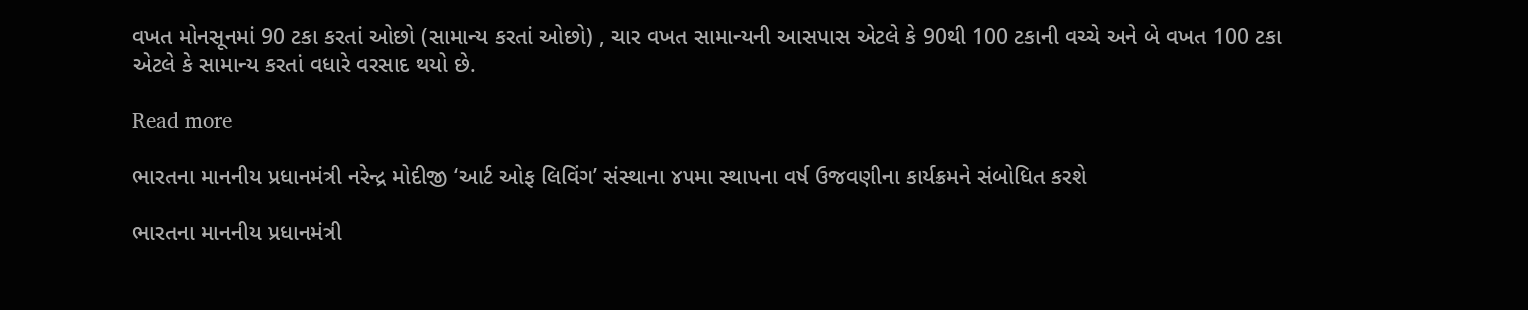વખત મોનસૂનમાં 90 ટકા કરતાં ઓછો (સામાન્ય કરતાં ઓછો) , ચાર વખત સામાન્યની આસપાસ એટલે કે 90થી 100 ટકાની વચ્ચે અને બે વખત 100 ટકા એટલે કે સામાન્ય કરતાં વધારે વરસાદ થયો છે.

Read more

ભારતના માનનીય પ્રધાનમંત્રી નરેન્દ્ર મોદીજી ‘આર્ટ ઓફ લિવિંગ’ સંસ્થાના ૪૫મા સ્થાપના વર્ષ ઉજવણીના કાર્યક્રમને સંબોધિત કરશે

ભારતના માનનીય પ્રધાનમંત્રી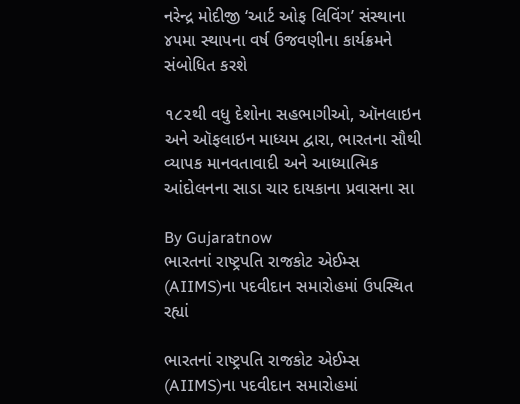નરેન્દ્ર મોદીજી ‘આર્ટ ઓફ લિવિંગ’ સંસ્થાના ૪૫મા સ્થાપના વર્ષ ઉજવણીના કાર્યક્રમને સંબોધિત કરશે

૧૮૨થી વધુ દેશોના સહભાગીઓ, ઑનલાઇન અને ઑફલાઇન માધ્યમ દ્વારા, ભારતના સૌથી વ્યાપક માનવતાવાદી અને આધ્યાત્મિક આંદોલનના સાડા ચાર દાયકાના પ્રવાસના સા

By Gujaratnow
ભારતનાં રાષ્ટ્રપતિ રાજકોટ એઈમ્સ (AIIMS)ના પદવીદાન સમારોહમાં ઉપસ્થિત રહ્યાં

ભારતનાં રાષ્ટ્રપતિ રાજકોટ એઈમ્સ (AIIMS)ના પદવીદાન સમારોહમાં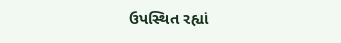ઉપસ્થિત રહ્યાં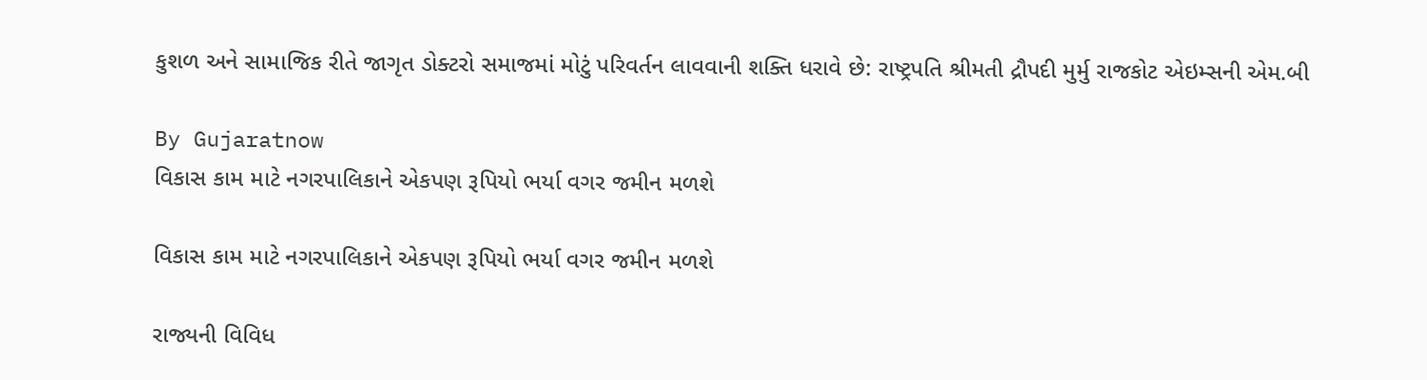કુશળ અને સામાજિક રીતે જાગૃત ડોક્ટરો સમાજમાં મોટું પરિવર્તન લાવવાની શક્તિ ધરાવે છે: રાષ્ટ્રપતિ શ્રીમતી દ્રૌપદી મુર્મુ રાજકોટ એઇમ્સની એમ.બી

By Gujaratnow
વિકાસ કામ માટે નગરપાલિકાને એકપણ રૂપિયો ભર્યા વગર જમીન મળશે

વિકાસ કામ માટે નગરપાલિકાને એકપણ રૂપિયો ભર્યા વગર જમીન મળશે

રાજ્યની વિવિધ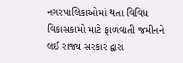નગરપાલિકાઓમાં થતા વિવિધ વિકાસકામો માટે ફાળવાતી જમીનને લઈ રાજ્ય સરકાર દ્વારા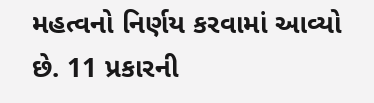મહત્વનો નિર્ણય કરવામાં આવ્યો છે. 11 પ્રકારની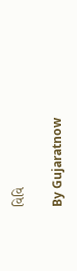વિવિ

By Gujaratnow